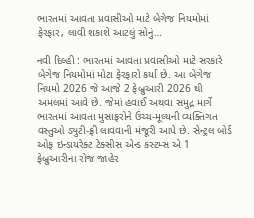ભારતમાં આવતા પ્રવાસીઓ માટે બેગેજ નિયમોમાં ફેરફાર, લાવી શકાશે આટલું સોનું…

નવી દિલ્હી : ભારતમાં આવતા પ્રવાસીઓ માટે સરકારે બેગેજ નિયમોમાં મોટા ફેરફારો કર્યા છે. આ બેગેજ નિયમો 2026 જે આજે 2 ફેબ્રુઆરી 2026 થી અમલમાં આવે છે. જેમાં હવાઈ અથવા સમુદ્ર માર્ગે ભારતમાં આવતા મુસાફરોને ઉચ્ચ-મૂલ્યની વ્યક્તિગત વસ્તુઓ ડ્યુટી-ફ્રી લાવવાની મંજૂરી આપે છે. સેન્ટ્રલ બોર્ડ ઓફ ઇન્ડાયરેક્ટ ટેક્સીસ એન્ડ કસ્ટમ્સ એ 1 ફેબ્રુઆરીના રોજ જાહેર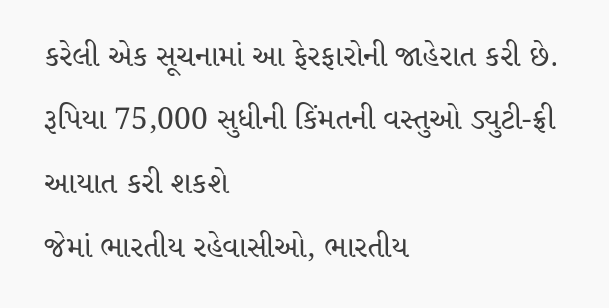કરેલી એક સૂચનામાં આ ફેરફારોની જાહેરાત કરી છે.
રૂપિયા 75,000 સુધીની કિંમતની વસ્તુઓ ડ્યુટી-ફ્રી આયાત કરી શકશે
જેમાં ભારતીય રહેવાસીઓ, ભારતીય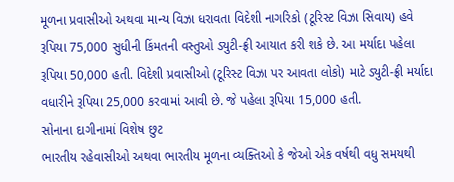મૂળના પ્રવાસીઓ અથવા માન્ય વિઝા ધરાવતા વિદેશી નાગરિકો (ટૂરિસ્ટ વિઝા સિવાય) હવે રૂપિયા 75,000 સુધીની કિંમતની વસ્તુઓ ડ્યુટી-ફ્રી આયાત કરી શકે છે. આ મર્યાદા પહેલા રૂપિયા 50,000 હતી. વિદેશી પ્રવાસીઓ (ટૂરિસ્ટ વિઝા પર આવતા લોકો) માટે ડ્યુટી-ફ્રી મર્યાદા વધારીને રૂપિયા 25,000 કરવામાં આવી છે. જે પહેલા રૂપિયા 15,000 હતી.
સોનાના દાગીનામાં વિશેષ છુટ
ભારતીય રહેવાસીઓ અથવા ભારતીય મૂળના વ્યક્તિઓ કે જેઓ એક વર્ષથી વધુ સમયથી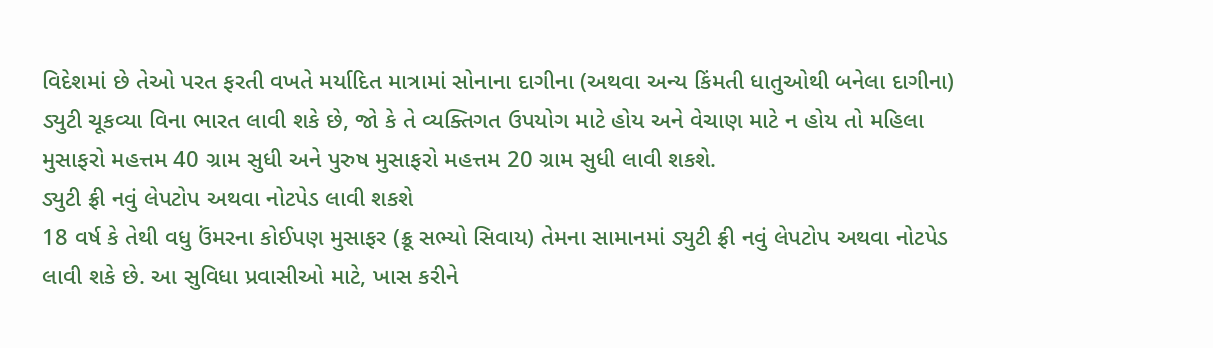વિદેશમાં છે તેઓ પરત ફરતી વખતે મર્યાદિત માત્રામાં સોનાના દાગીના (અથવા અન્ય કિંમતી ધાતુઓથી બનેલા દાગીના) ડ્યુટી ચૂકવ્યા વિના ભારત લાવી શકે છે, જો કે તે વ્યક્તિગત ઉપયોગ માટે હોય અને વેચાણ માટે ન હોય તો મહિલા મુસાફરો મહત્તમ 40 ગ્રામ સુધી અને પુરુષ મુસાફરો મહત્તમ 20 ગ્રામ સુધી લાવી શકશે.
ડ્યુટી ફ્રી નવું લેપટોપ અથવા નોટપેડ લાવી શકશે
18 વર્ષ કે તેથી વધુ ઉંમરના કોઈપણ મુસાફર (ક્રૂ સભ્યો સિવાય) તેમના સામાનમાં ડ્યુટી ફ્રી નવું લેપટોપ અથવા નોટપેડ લાવી શકે છે. આ સુવિધા પ્રવાસીઓ માટે, ખાસ કરીને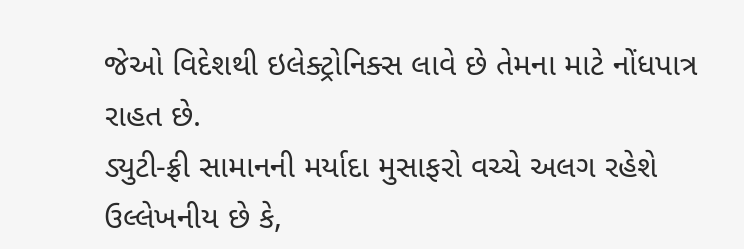જેઓ વિદેશથી ઇલેક્ટ્રોનિક્સ લાવે છે તેમના માટે નોંધપાત્ર રાહત છે.
ડ્યુટી-ફ્રી સામાનની મર્યાદા મુસાફરો વચ્ચે અલગ રહેશે
ઉલ્લેખનીય છે કે,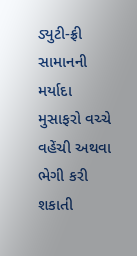ડ્યુટી-ફ્રી સામાનની મર્યાદા મુસાફરો વચ્ચે વહેંચી અથવા ભેગી કરી શકાતી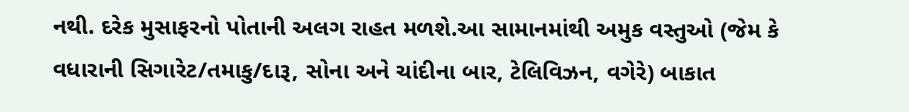નથી. દરેક મુસાફરનો પોતાની અલગ રાહત મળશે.આ સામાનમાંથી અમુક વસ્તુઓ (જેમ કે વધારાની સિગારેટ/તમાકુ/દારૂ, સોના અને ચાંદીના બાર, ટેલિવિઝન, વગેરે) બાકાત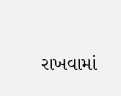રાખવામાં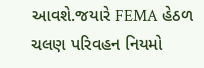આવશે.જયારે FEMA હેઠળ ચલણ પરિવહન નિયમો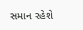સમાન રહેશે